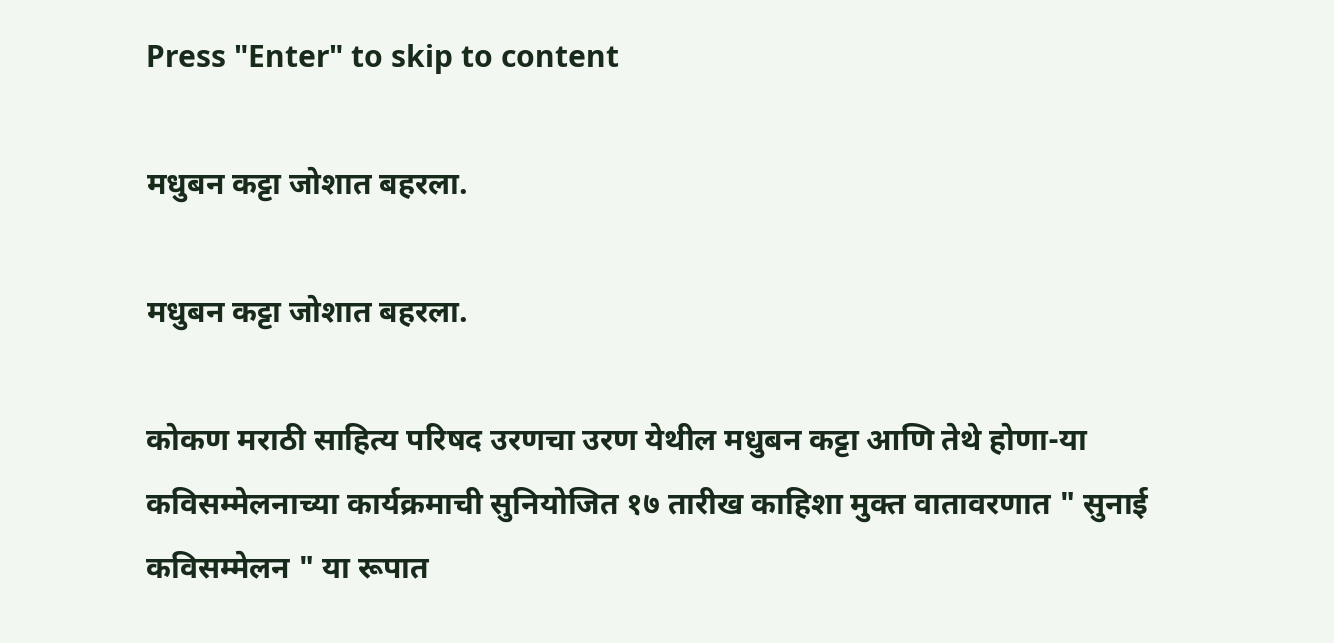Press "Enter" to skip to content

मधुबन कट्टा जोशात बहरला.

मधुबन कट्टा जोशात बहरला.

कोकण मराठी साहित्य परिषद उरणचा उरण येथील मधुबन कट्टा आणि तेथे होणा-या कविसम्मेलनाच्या कार्यक्रमाची सुनियोजित १७ तारीख काहिशा मुक्त वातावरणात " सुनाई कविसम्मेलन " या रूपात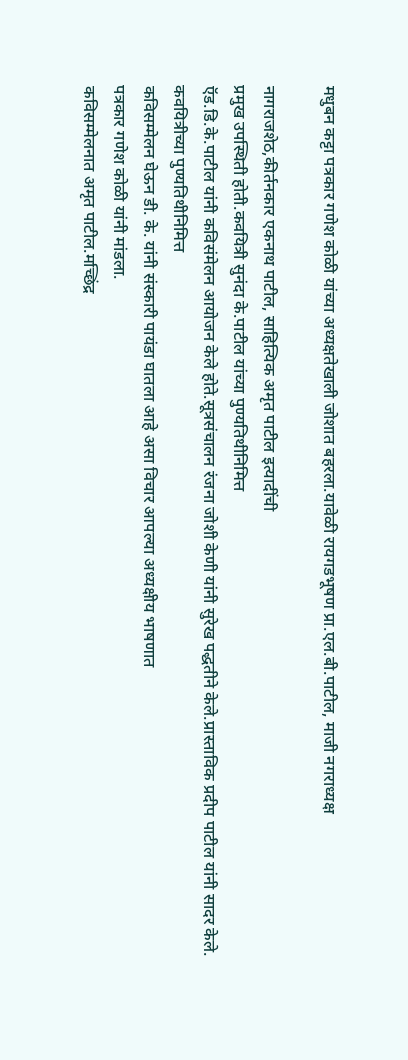मधुबन कट्टा पत्रकार गणेश कोळी यांच्या अध्यक्षतेखाली जोशात बहरला.यावेळी रायगडभूषण प्रा.एल.बी.पाटील, माजी नगराध्यक्ष

नागराजशेठ,कीर्तनकार एकनाथ पाटील, साहित्यिक अमृत पाटील इत्यादींची
प्रमुख उपस्थिती होती.कवयित्री सुनंदा के.पाटील यांच्या पुण्यतिथीनिमित्त
ऍड.डि.के.पाटील यांनी कविसंमेलन आयोजन केले होते.सूत्रसंचालन रंजना जोशी केणी यांनी सुरेख पद्धतीने केले.प्रास्ताविक प्रदीप पाटील यांनी सादर केले.
कवयित्रीच्या पुण्यतिथीनिमित्त
कविसम्मेलन घेऊन डी. के. यांनी संस्कारी पायंडा घातला आहे असा विचार आपल्या अध्यक्षीय भाषणात
पत्रकार गणेश कोळी यांनी मांडला.
कविसम्मेलनात अमृत पाटील.मच्छिंद्र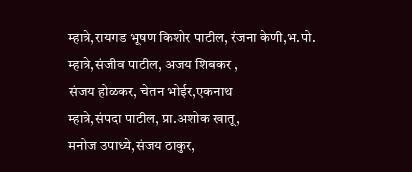म्हात्रे,रायगड भूषण किशोर पाटील, रंजना केणी,भ.पो.
म्हात्रे,संजीव पाटील, अजय शिबकर ,
संजय होळकर, चेतन भोईर,एकनाथ
म्हात्रे,संपदा पाटील, प्रा.अशोक खातू,
मनोज उपाध्ये,संजय ठाकुर,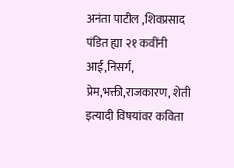अनंता पाटील ,शिवप्रसाद पंडित ह्या २१ कवींनी
आई,निसर्ग, प्रेम,भक्ती,राजकारण, शेती इत्यादी विषयांवर कविता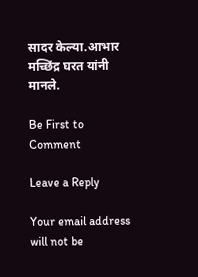सादर केल्या.आभार मच्छिंद्र घरत यांनी
मानले.

Be First to Comment

Leave a Reply

Your email address will not be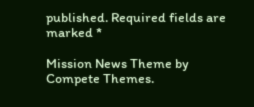published. Required fields are marked *

Mission News Theme by Compete Themes.